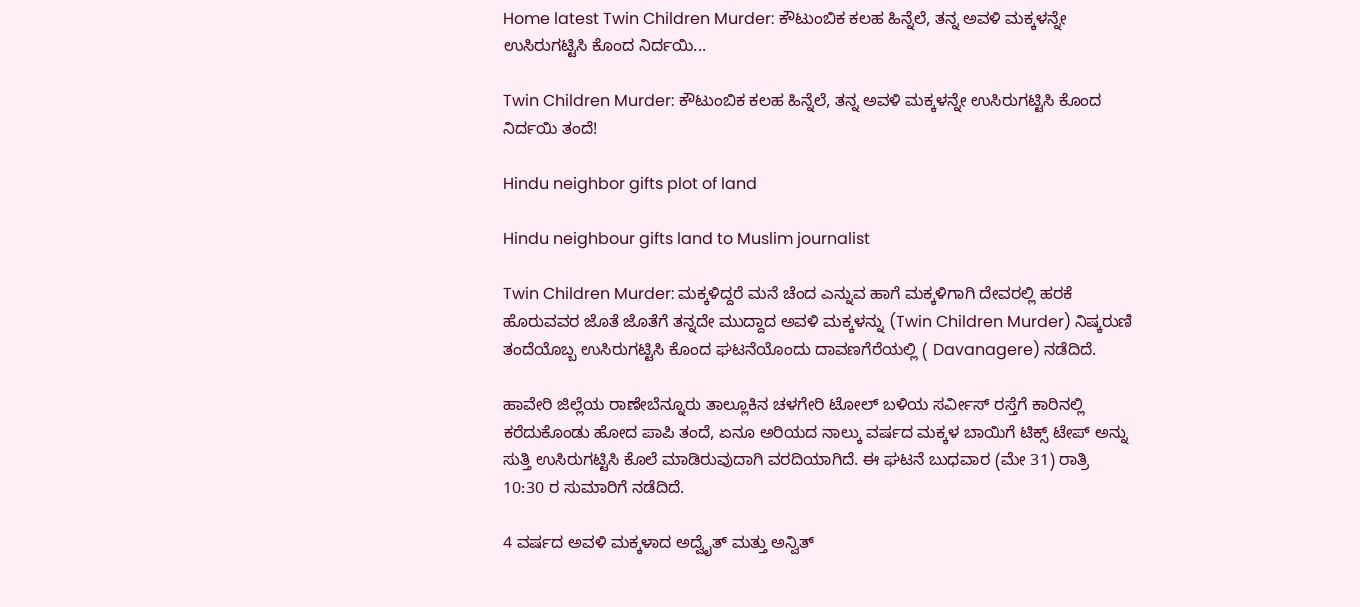Home latest Twin Children Murder: ಕೌಟುಂಬಿಕ ಕಲಹ ಹಿನ್ನೆಲೆ, ತನ್ನ ಅವಳಿ ಮಕ್ಕಳನ್ನೇ ಉಸಿರುಗಟ್ಟಿಸಿ ಕೊಂದ ನಿರ್ದಯಿ...

Twin Children Murder: ಕೌಟುಂಬಿಕ ಕಲಹ ಹಿನ್ನೆಲೆ, ತನ್ನ ಅವಳಿ ಮಕ್ಕಳನ್ನೇ ಉಸಿರುಗಟ್ಟಿಸಿ ಕೊಂದ ನಿರ್ದಯಿ ತಂದೆ!

Hindu neighbor gifts plot of land

Hindu neighbour gifts land to Muslim journalist

Twin Children Murder: ಮಕ್ಕಳಿದ್ದರೆ ಮನೆ ಚೆಂದ ಎನ್ನುವ ಹಾಗೆ ಮಕ್ಕಳಿಗಾಗಿ ದೇವರಲ್ಲಿ ಹರಕೆ ಹೊರುವವರ ಜೊತೆ ಜೊತೆಗೆ ತನ್ನದೇ ಮುದ್ದಾದ ಅವಳಿ ಮಕ್ಕಳನ್ನು (Twin Children Murder) ನಿಷ್ಕರುಣಿ ತಂದೆಯೊಬ್ಬ ಉಸಿರುಗಟ್ಟಿಸಿ ಕೊಂದ ಘಟನೆಯೊಂದು ದಾವಣಗೆರೆಯಲ್ಲಿ ( Davanagere) ನಡೆದಿದೆ.

ಹಾವೇರಿ ಜಿಲ್ಲೆಯ ರಾಣೇಬೆನ್ನೂರು ತಾಲ್ಲೂಕಿನ ಚಳಗೇರಿ ಟೋಲ್ ಬಳಿಯ ಸರ್ವೀಸ್ ರಸ್ತೆಗೆ ಕಾರಿನಲ್ಲಿ ಕರೆದುಕೊಂಡು ಹೋದ ಪಾಪಿ ತಂದೆ, ಏನೂ ಅರಿಯದ ನಾಲ್ಕು ವರ್ಷದ ಮಕ್ಕಳ ಬಾಯಿಗೆ ಟಿಕ್ಸ್ ಟೇಪ್ ಅನ್ನು ಸುತ್ತಿ ಉಸಿರುಗಟ್ಟಿಸಿ ಕೊಲೆ ಮಾಡಿರುವುದಾಗಿ ವರದಿಯಾಗಿದೆ. ಈ ಘಟನೆ ಬುಧವಾರ (ಮೇ 31) ರಾತ್ರಿ 10:30 ರ ಸುಮಾರಿಗೆ ನಡೆದಿದೆ.

4 ವರ್ಷದ ಅವಳಿ ಮಕ್ಕಳಾದ ಅದ್ವೈತ್ ಮತ್ತು ಅನ್ವಿತ್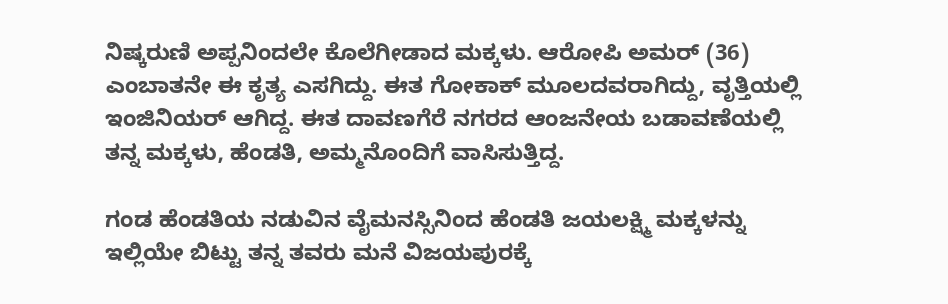ನಿಷ್ಕರುಣಿ ಅಪ್ಪನಿಂದಲೇ ಕೊಲೆಗೀಡಾದ ಮಕ್ಕಳು. ಆರೋಪಿ ಅಮರ್ (36) ಎಂಬಾತನೇ ಈ ಕೃತ್ಯ ಎಸಗಿದ್ದು. ಈತ ಗೋಕಾಕ್ ಮೂಲದವರಾಗಿದ್ದು, ವೃತ್ತಿಯಲ್ಲಿ ಇಂಜಿನಿಯರ್ ಆಗಿದ್ದ. ಈತ ದಾವಣಗೆರೆ ನಗರದ ಆಂಜನೇಯ ಬಡಾವಣೆಯಲ್ಲಿ ತನ್ನ ಮಕ್ಕಳು, ಹೆಂಡತಿ, ಅಮ್ಮನೊಂದಿಗೆ ವಾಸಿಸುತ್ತಿದ್ದ.

ಗಂಡ ಹೆಂಡತಿಯ ನಡುವಿನ ವೈಮನಸ್ಸಿನಿಂದ ಹೆಂಡತಿ ಜಯಲಕ್ಷ್ಮಿ ಮಕ್ಕಳನ್ನು ಇಲ್ಲಿಯೇ ಬಿಟ್ಟು ತನ್ನ ತವರು ಮನೆ ವಿಜಯಪುರಕ್ಕೆ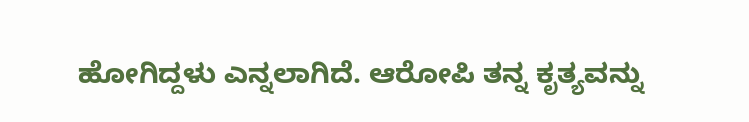ಹೋಗಿದ್ದಳು ಎನ್ನಲಾಗಿದೆ. ಆರೋಪಿ ತನ್ನ ಕೃತ್ಯವನ್ನು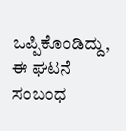ಒಪ್ಪಿಕೊಂಡಿದ್ದು, ಈ ಘಟನೆ ಸಂಬಂಧ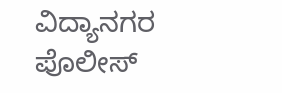ವಿದ್ಯಾನಗರ ಪೊಲೀಸ್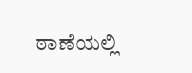ಠಾಣೆಯಲ್ಲಿ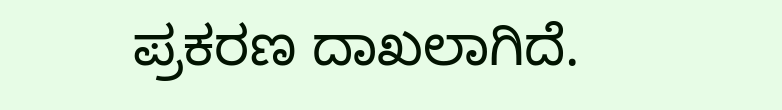ಪ್ರಕರಣ ದಾಖಲಾಗಿದೆ.